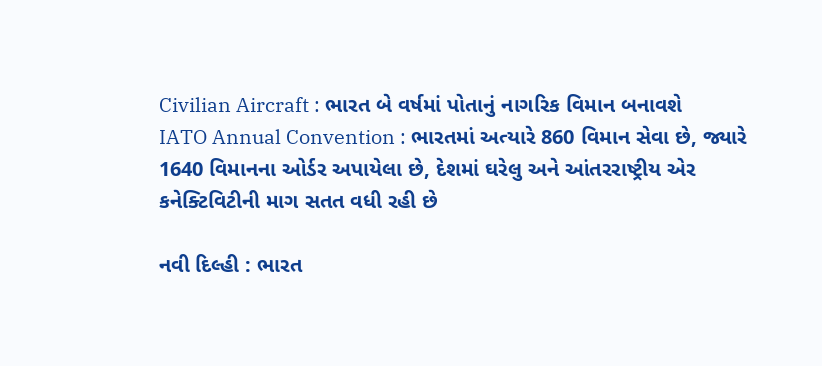Civilian Aircraft : ભારત બે વર્ષમાં પોતાનું નાગરિક વિમાન બનાવશે
IATO Annual Convention : ભારતમાં અત્યારે 860 વિમાન સેવા છે, જ્યારે 1640 વિમાનના ઓર્ડર અપાયેલા છે, દેશમાં ઘરેલુ અને આંતરરાષ્ટ્રીય એર કનેક્ટિવિટીની માગ સતત વધી રહી છે

નવી દિલ્હી : ભારત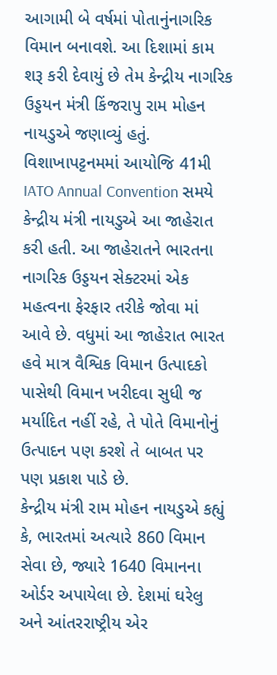આગામી બે વર્ષમાં પોતાનુંનાગરિક વિમાન બનાવશે. આ દિશામાં કામ શરૂ કરી દેવાયું છે તેમ કેન્દ્રીય નાગરિક ઉડ્ડયન મંત્રી કિંજરાપુ રામ મોહન નાયડુએ જણાવ્યું હતું. વિશાખાપટ્ટનમમાં આયોજિ 41મી IATO Annual Convention સમયે કેન્દ્રીય મંત્રી નાયડુએ આ જાહેરાત કરી હતી. આ જાહેરાતને ભારતના નાગરિક ઉડ્ડયન સેક્ટરમાં એક મહત્વના ફેરફાર તરીકે જોવા માં આવે છે. વધુમાં આ જાહેરાત ભારત હવે માત્ર વૈશ્વિક વિમાન ઉત્પાદકો પાસેથી વિમાન ખરીદવા સુધી જ મર્યાદિત નહીં રહે, તે પોતે વિમાનોનું ઉત્પાદન પણ કરશે તે બાબત પર પણ પ્રકાશ પાડે છે.
કેન્દ્રીય મંત્રી રામ મોહન નાયડુએ કહ્યું કે, ભારતમાં અત્યારે 860 વિમાન સેવા છે, જ્યારે 1640 વિમાનના ઓર્ડર અપાયેલા છે. દેશમાં ઘરેલુ અને આંતરરાષ્ટ્રીય એર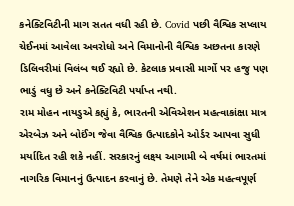કનેક્ટિવિટીની માગ સતત વધી રહી છે. Covid પછી વૈશ્વિક સપ્લાય ચેઈનમાં આવેલા અવરોધો અને વિમાનોની વૈશ્વિક અછતના કારણે ડિલિવરીમાં વિલંબ થઈ રહ્યો છે. કેટલાક પ્રવાસી માર્ગો પર હજુ પણ ભાડું વધુ છે અને કનેક્ટિવિટી પર્યાપ્ત નથી.
રામ મોહન નાયડુએ કહ્યું કે, ભારતની એવિએશન મહત્વાકાંક્ષા માત્ર એરબેઝ અને બોઈંગ જેવા વૈશ્વિક ઉત્પાદકોને ઓર્ડર આપવા સુધી મર્યાદિત રહી શકે નહીં. સરકારનું લક્ષ્ય આગામી બે વર્ષમાં ભારતમાં નાગરિક વિમાનનું ઉત્પાદન કરવાનું છે. તેમણે તેને એક મહત્વપૂર્ણ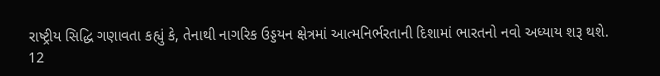રાષ્ટ્રીય સિદ્ધિ ગણાવતા કહ્યું કે, તેનાથી નાગરિક ઉડ્ડયન ક્ષેત્રમાં આત્મનિર્ભરતાની દિશામાં ભારતનો નવો અધ્યાય શરૂ થશે.
12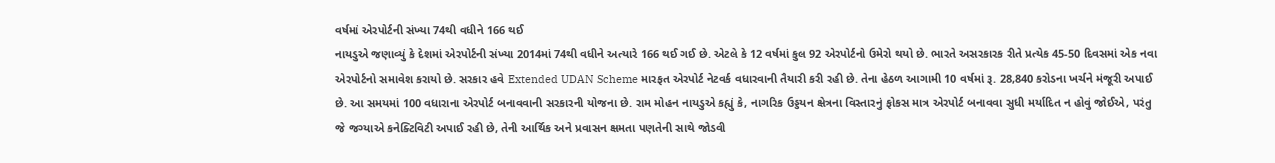વર્ષમાં એરપોર્ટની સંખ્યા 74થી વધીને 166 થઈ
નાયડુએ જણાવ્યું કે દેશમાં એરપોર્ટની સંખ્યા 2014માં 74થી વધીને અત્યારે 166 થઈ ગઈ છે. એટલે કે 12 વર્ષમાં કુલ 92 એરપોર્ટનો ઉમેરો થયો છે. ભારતે અસરકારક રીતે પ્રત્યેક 45-50 દિવસમાં એક નવા એરપોર્ટનો સમાવેશ કરાયો છે. સરકાર હવે Extended UDAN Scheme મારફત એરપોર્ટ નેટવર્ક વધારવાની તૈયારી કરી રહી છે. તેના હેઠળ આગામી 10 વર્ષમાં રૂ. 28,840 કરોડના ખર્ચને મંજૂરી અપાઈ છે. આ સમયમાં 100 વધારાના એરપોર્ટ બનાવવાની સરકારની યોજના છે. રામ મોહન નાયડુએ કહ્યું કે, નાગરિક ઉડ્ડયન ક્ષેત્રના વિસ્તારનું ફોકસ માત્ર એરપોર્ટ બનાવવા સુધી મર્યાદિત ન હોવું જોઈએ, પરંતુ જે જગ્યાએ કનેક્ટિવિટી અપાઈ રહી છે, તેની આર્થિક અને પ્રવાસન ક્ષમતા પણતેની સાથે જોડવી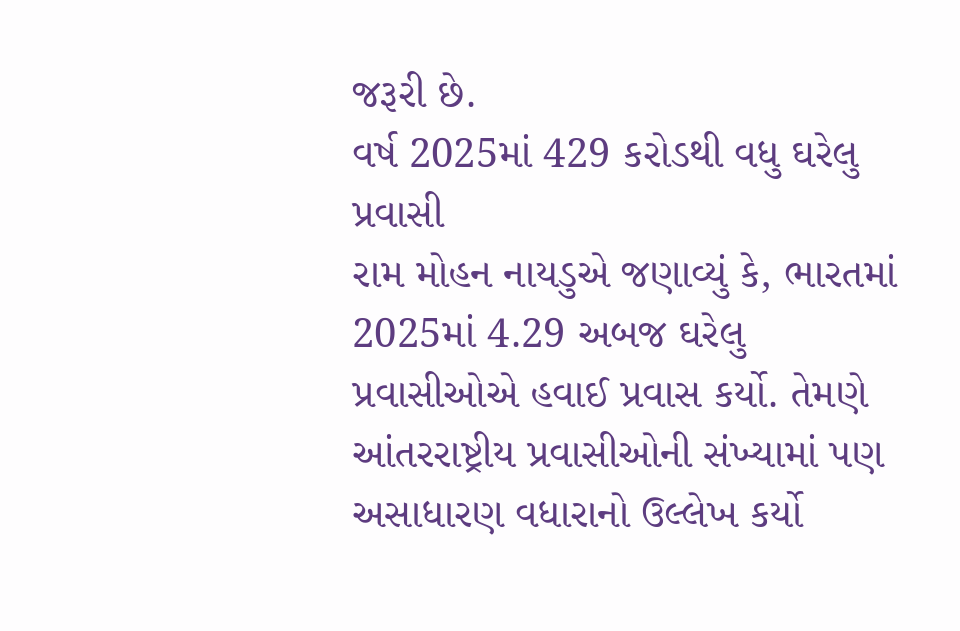જરૂરી છે.
વર્ષ 2025માં 429 કરોડથી વધુ ઘરેલુ પ્રવાસી
રામ મોહન નાયડુએ જણાવ્યું કે, ભારતમાં 2025માં 4.29 અબજ ઘરેલુ પ્રવાસીઓએ હવાઈ પ્રવાસ કર્યો. તેમણે આંતરરાષ્ટ્રીય પ્રવાસીઓની સંખ્યામાં પણ અસાધારણ વધારાનો ઉલ્લેખ કર્યો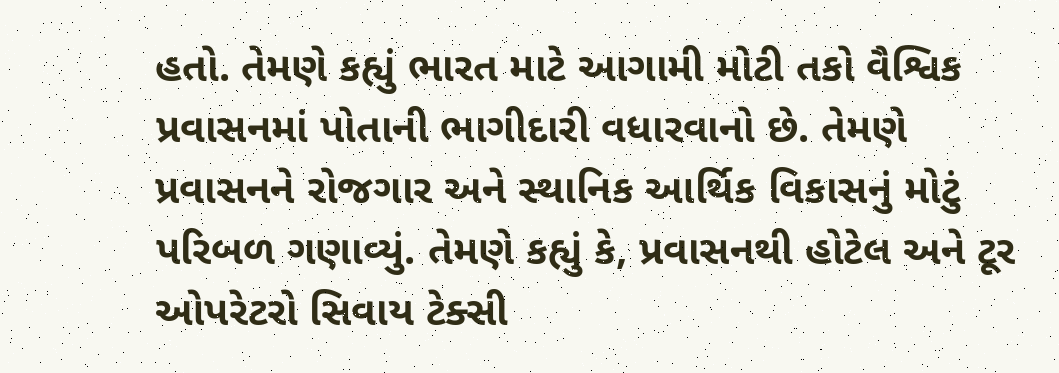હતો. તેમણે કહ્યું ભારત માટે આગામી મોટી તકો વૈશ્વિક પ્રવાસનમાં પોતાની ભાગીદારી વધારવાનો છે. તેમણે પ્રવાસનને રોજગાર અને સ્થાનિક આર્થિક વિકાસનું મોટું પરિબળ ગણાવ્યું. તેમણે કહ્યું કે, પ્રવાસનથી હોટેલ અને ટૂર ઓપરેટરો સિવાય ટેક્સી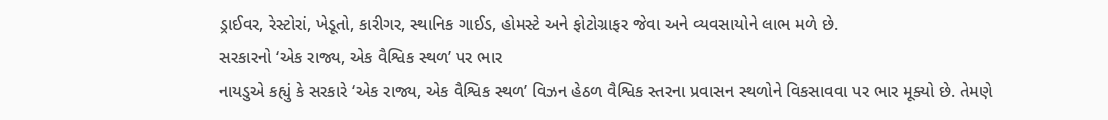ડ્રાઈવર, રેસ્ટોરાં, ખેડૂતો, કારીગર, સ્થાનિક ગાઈડ, હોમસ્ટે અને ફોટોગ્રાફર જેવા અને વ્યવસાયોને લાભ મળે છે.
સરકારનો ‘એક રાજ્ય, એક વૈશ્વિક સ્થળ’ પર ભાર
નાયડુએ કહ્યું કે સરકારે ‘એક રાજ્ય, એક વૈશ્વિક સ્થળ’ વિઝન હેઠળ વૈશ્વિક સ્તરના પ્રવાસન સ્થળોને વિકસાવવા પર ભાર મૂક્યો છે. તેમણે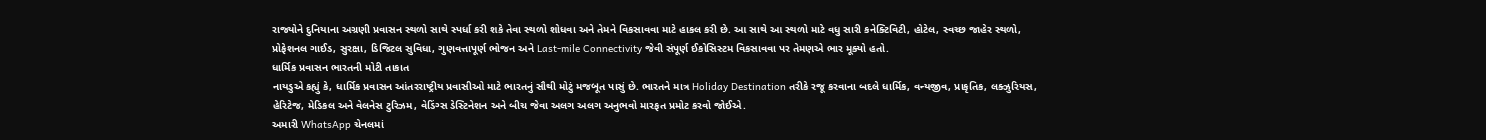રાજ્યોને દુનિયાના અગ્રણી પ્રવાસન સ્થળો સાથે સ્પર્ધા કરી શકે તેવા સ્થળો શોધવા અને તેમને વિકસાવવા માટે હાકલ કરી છે. આ સાથે આ સ્થળો માટે વધુ સારી કનેક્ટિવિટી, હોટેલ, સ્વચ્છ જાહેર સ્થળો, પ્રોફેશનલ ગાઈડ, સુરક્ષા, ડિજિટલ સુવિધા, ગુણવત્તાપૂર્ણ ભોજન અને Last-mile Connectivity જેવી સંપૂર્ણ ઈકોસિસ્ટમ વિકસાવવા પર તેમણએ ભાર મૂક્યો હતો.
ધાર્મિક પ્રવાસન ભારતની મોટી તાકાત
નાયડુએ કહ્યું કે, ધાર્મિક પ્રવાસન આંતરરાષ્ટ્રીય પ્રવાસીઓ માટે ભારતનું સૌથી મોટું મજબૂત પાસું છે. ભારતને માત્ર Holiday Destination તરીકે રજૂ કરવાના બદલે ધાર્મિક, વન્યજીવ, પ્રાકૃતિક, લક્ઝુરિયસ, હેરિટેજ, મેડિકલ અને વેલનેસ ટુરિઝમ, વેડિંગ્સ ડેસ્ટિનેશન અને બીચ જેવા અલગ અલગ અનુભવો મારફત પ્રમોટ કરવો જોઈએ.
અમારી WhatsApp ચેનલમાં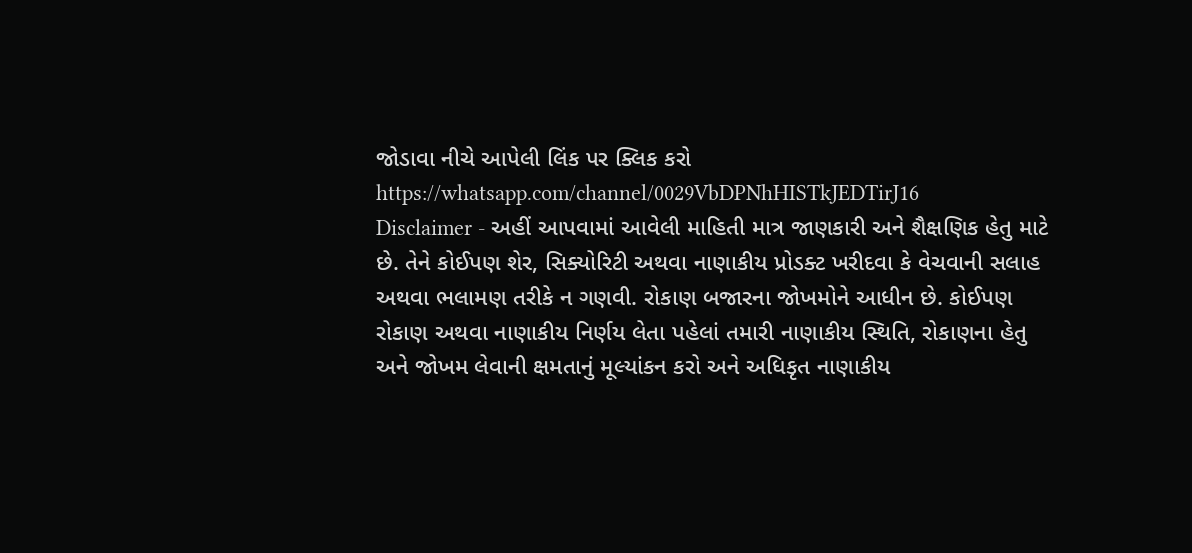જોડાવા નીચે આપેલી લિંક પર ક્લિક કરો
https://whatsapp.com/channel/0029VbDPNhHISTkJEDTirJ16
Disclaimer - અહીં આપવામાં આવેલી માહિતી માત્ર જાણકારી અને શૈક્ષણિક હેતુ માટે છે. તેને કોઈપણ શેર, સિક્યોરિટી અથવા નાણાકીય પ્રોડક્ટ ખરીદવા કે વેચવાની સલાહ અથવા ભલામણ તરીકે ન ગણવી. રોકાણ બજારના જોખમોને આધીન છે. કોઈપણ રોકાણ અથવા નાણાકીય નિર્ણય લેતા પહેલાં તમારી નાણાકીય સ્થિતિ, રોકાણના હેતુ અને જોખમ લેવાની ક્ષમતાનું મૂલ્યાંકન કરો અને અધિકૃત નાણાકીય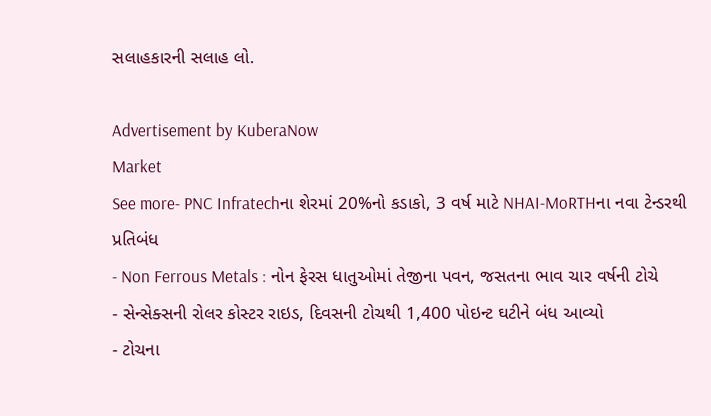સલાહકારની સલાહ લો.

Advertisement by KuberaNow
Market
See more- PNC Infratechના શેરમાં 20%નો કડાકો, 3 વર્ષ માટે NHAI-MoRTHના નવા ટેન્ડરથી પ્રતિબંધ
- Non Ferrous Metals : નોન ફેરસ ધાતુઓમાં તેજીના પવન, જસતના ભાવ ચાર વર્ષની ટોચે
- સેન્સેક્સની રોલર કોસ્ટર રાઇડ, દિવસની ટોચથી 1,400 પોઇન્ટ ઘટીને બંધ આવ્યો
- ટોચના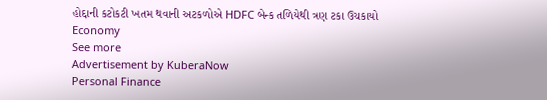હોદ્દાની કટોકટી ખતમ થવાની અટકળોએ HDFC બેન્ક તળિયેથી ત્રણ ટકા ઉચકાયો
Economy
See more
Advertisement by KuberaNow
Personal Finance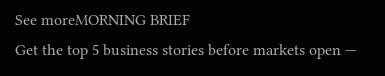See moreMORNING BRIEF
Get the top 5 business stories before markets open —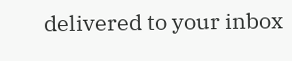delivered to your inbox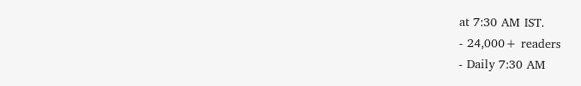at 7:30 AM IST.
- 24,000+ readers
- Daily 7:30 AM